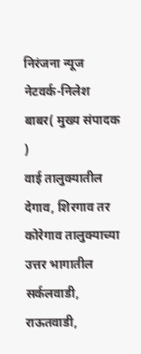निरंजना न्यूज नेटवर्क-निलेश बाबर( मुख्य संपादक )
वाई तालुक्यातील देगाव, शिरगाव तर कोरेगाव तालुक्याच्या उत्तर भागातील सर्कलवाडी, राऊतवाडी,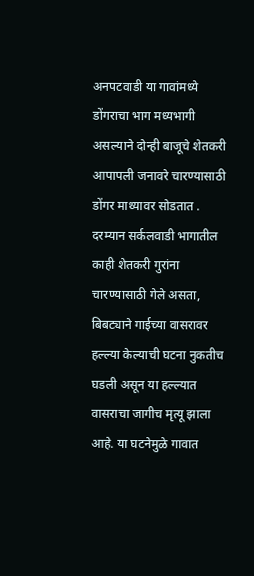अनपटवाडी या गावांमध्ये डोंगराचा भाग मध्यभागी असल्याने दोन्ही बाजूचे शेतकरी आपापली जनावरे चारण्यासाठी डोंगर माथ्यावर सोडतात . दरम्यान सर्कलवाडी भागातील काही शेतकरी गुरांना चारण्यासाठी गेले असता, बिबट्याने गाईच्या वासरावर हल्ल्या केल्याची घटना नुकतीच घडली असून या हल्ल्यात वासराचा जागीच मृत्यू झाला आहे. या घटनेमुळे गावात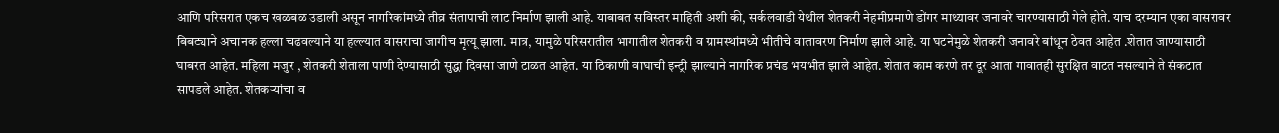आणि परिसरात एकच खळबळ उडाली असून नागरिकांमध्ये तीव्र संतापाची लाट निर्माण झाली आहे. याबाबत सविस्तर माहिती अशी की, सर्कलवाडी येथील शेतकरी नेहमीप्रमाणे डोंगर माथ्यावर जनावरे चारण्यासाठी गेले होते. याच दरम्यान एका वासरावर बिबट्याने अचानक हल्ला चढवल्याने या हल्ल्यात वासराचा जागीच मृत्यू झाला. मात्र, यामुळे परिसरातील भागातील शेतकरी व ग्रामस्थांमध्ये भीतीचे वातावरण निर्माण झाले आहे. या घटनेमुळे शेतकरी जनावरे बांधून ठेवत आहेत .शेतात जाण्यासाठी घाबरत आहेत. महिला मजुर , शेतकरी शेताला पाणी देण्यासाठी सुद्धा दिवसा जाणे टाळत आहेत. या ठिकाणी वाघाची इन्ट्री झाल्याने नागरिक प्रचंड भयभीत झाले आहेत. शेतात काम करणे तर दूर आता गावातही सुरक्षित वाटत नसल्याने ते संकटात सापडले आहेत. शेतकऱ्यांचा व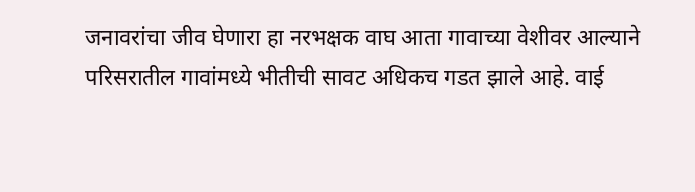जनावरांचा जीव घेणारा हा नरभक्षक वाघ आता गावाच्या वेशीवर आल्याने परिसरातील गावांमध्ये भीतीची सावट अधिकच गडत झाले आहे. वाई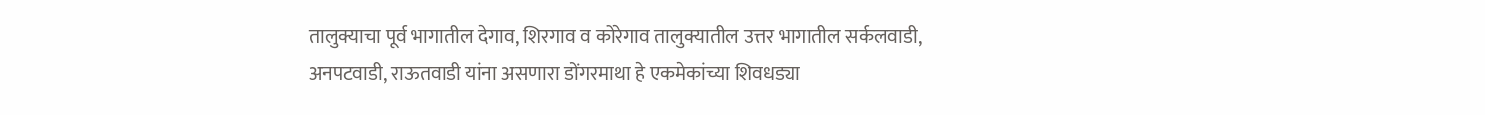तालुक्याचा पूर्व भागातील देगाव, शिरगाव व कोरेगाव तालुक्यातील उत्तर भागातील सर्कलवाडी, अनपटवाडी, राऊतवाडी यांना असणारा डोंगरमाथा हे एकमेकांच्या शिवधड्या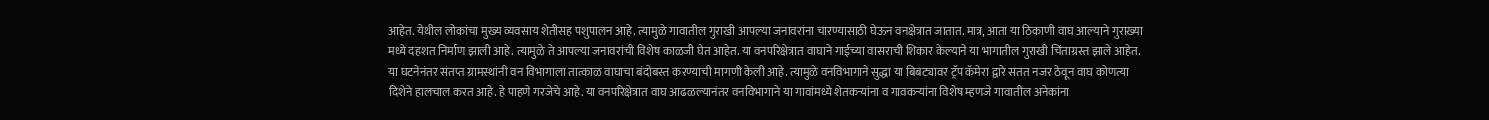आहेत. येथील लोकांचा मुख्य व्यवसाय शेतीसह पशुपालन आहे. त्यामुळे गावातील गुराखी आपल्या जनावरांना चारण्यासाठी घेऊन वनक्षेत्रात जातात. मात्र, आता या ठिकाणी वाघ आल्याने गुराख्या मध्ये दहशत निर्माण झाली आहे. त्यामुळे ते आपल्या जनावरांची विशेष काळजी घेत आहेत. या वनपरिक्षेत्रात वाघाने गाईच्या वासराची शिकार केल्याने या भागातील गुराखी चिंताग्रस्त झाले आहेत. या घटनेनंतर संतप्त ग्रामस्थांनी वन विभागाला तात्काळ वाघाचा बंदोबस्त करण्याची मागणी केली आहे. त्यामुळे वनविभागाने सुद्धा या बिबट्यावर ट्रॅप कॅमेरा द्वारे सतत नजर ठेवून वाघ कोणत्या दिशेने हालचाल करत आहे. हे पाहणे गरजेचे आहे. या वनपरिक्षेत्रात वाघ आढळल्यानंतर वनविभागाने या गावांमध्ये शेतकऱ्यांना व गावकऱ्यांना विशेष म्हणजे गावातील अनेकांना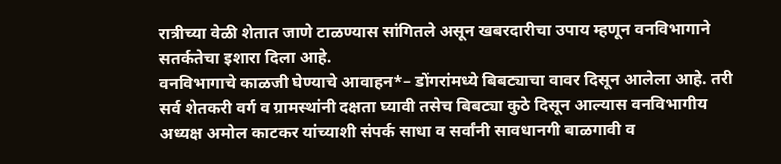रात्रीच्या वेळी शेतात जाणे टाळण्यास सांगितले असून खबरदारीचा उपाय म्हणून वनविभागाने सतर्कतेचा इशारा दिला आहे.
वनविभागाचे काळजी घेण्याचे आवाहन*– डोंगरांमध्ये बिबट्याचा वावर दिसून आलेला आहे. तरी सर्व शेतकरी वर्ग व ग्रामस्थांनी दक्षता घ्यावी तसेच बिबट्या कुठे दिसून आल्यास वनविभागीय अध्यक्ष अमोल काटकर यांच्याशी संपर्क साधा व सर्वांनी सावधानगी बाळगावी व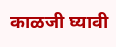काळजी घ्यावी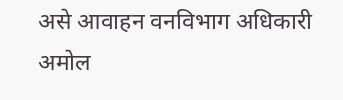असे आवाहन वनविभाग अधिकारी अमोल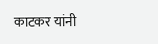काटकर यांनी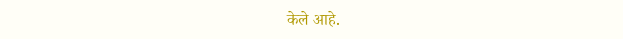केले आहे.